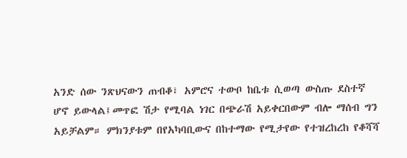አንድ ሰው ንጽህናውን ጠብቆ፣ አምሮና ተውቦ ከቤቱ ሲወጣ ውስጡ ደስተኛ ሆኖ ይውላል፤መጥፎ ሽታ የሚባል ነገር በጭራሽ አይቀርበውም ብሎ ማሰብ ግን አይቻልም። ምክንያቱም በየአካባቢውና በከተማው የሚታየው የተዝረከረከ የቆሻሻ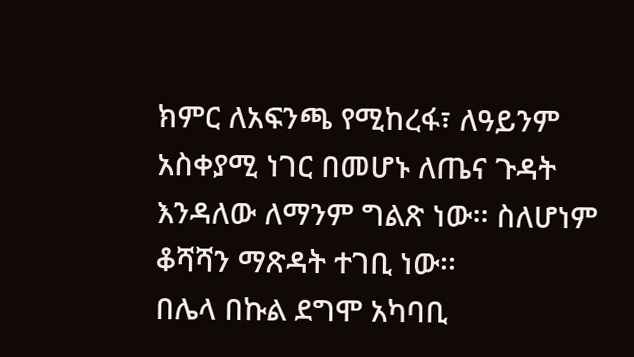ክምር ለአፍንጫ የሚከረፋ፣ ለዓይንም አስቀያሚ ነገር በመሆኑ ለጤና ጉዳት እንዳለው ለማንም ግልጽ ነው፡፡ ስለሆነም ቆሻሻን ማጽዳት ተገቢ ነው፡፡
በሌላ በኩል ደግሞ አካባቢ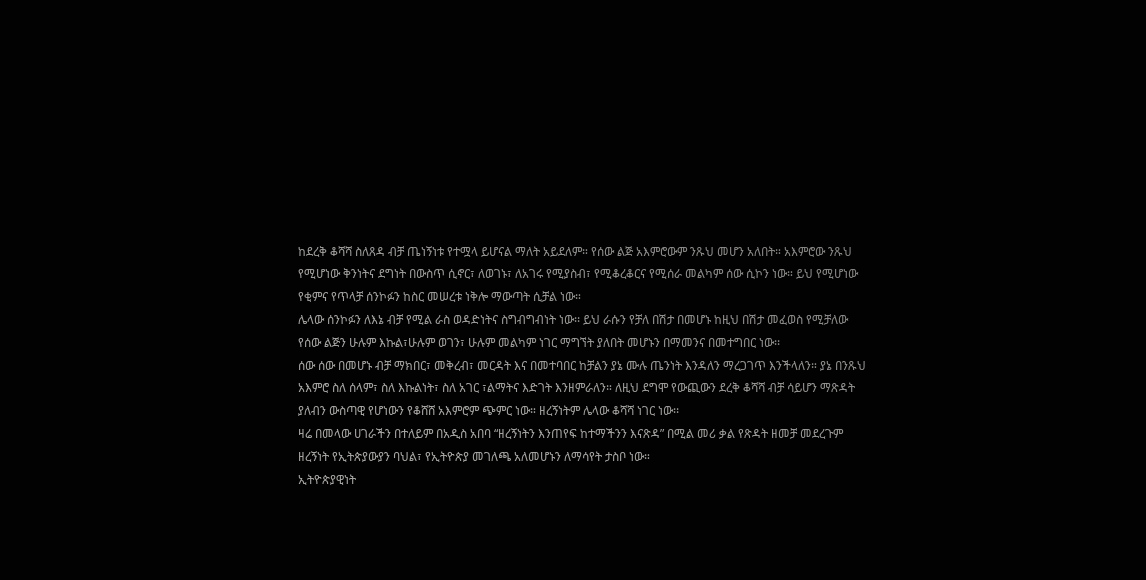ከደረቅ ቆሻሻ ስለጸዳ ብቻ ጤነኝነቱ የተሟላ ይሆናል ማለት አይደለም። የሰው ልጅ አእምሮውም ንጹህ መሆን አለበት። አእምሮው ንጹህ የሚሆነው ቅንነትና ደግነት በውስጥ ሲኖር፣ ለወገኑ፣ ለአገሩ የሚያስብ፣ የሚቆረቆርና የሚሰራ መልካም ሰው ሲኮን ነው። ይህ የሚሆነው የቂምና የጥላቻ ሰንኮፉን ከስር መሠረቱ ነቅሎ ማውጣት ሲቻል ነው።
ሌላው ሰንኮፉን ለእኔ ብቻ የሚል ራስ ወዳድነትና ስግብግብነት ነው፡፡ ይህ ራሱን የቻለ በሽታ በመሆኑ ከዚህ በሽታ መፈወስ የሚቻለው የሰው ልጅን ሁሉም እኩል፣ሁሉም ወገን፣ ሁሉም መልካም ነገር ማግኘት ያለበት መሆኑን በማመንና በመተግበር ነው፡፡
ሰው ሰው በመሆኑ ብቻ ማክበር፣ መቅረብ፣ መርዳት እና በመተባበር ከቻልን ያኔ ሙሉ ጤንነት እንዳለን ማረጋገጥ እንችላለን። ያኔ በንጹህ አእምሮ ስለ ሰላም፣ ስለ እኩልነት፣ ስለ አገር ፣ልማትና እድገት እንዘምራለን። ለዚህ ደግሞ የውጪውን ደረቅ ቆሻሻ ብቻ ሳይሆን ማጽዳት ያለብን ውስጣዊ የሆነውን የቆሸሸ አእምሮም ጭምር ነው። ዘረኝነትም ሌላው ቆሻሻ ነገር ነው፡፡
ዛሬ በመላው ሀገራችን በተለይም በአዲስ አበባ “ዘረኝነትን እንጠየፍ ከተማችንን እናጽዳ” በሚል መሪ ቃል የጽዳት ዘመቻ መደረጉም ዘረኝነት የኢትጵያውያን ባህል፣ የኢትዮጵያ መገለጫ አለመሆኑን ለማሳየት ታስቦ ነው።
ኢትዮጵያዊነት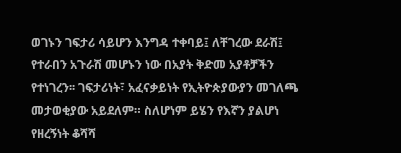ወገኑን ገፍታሪ ሳይሆን እንግዳ ተቀባይ፤ ለቸገረው ደራሽ፤ የተራበን አጉራሽ መሆኑን ነው በአያት ቅድመ አያቶቻችን የተነገረን፡፡ ገፍታሪነት፣ አፈናቃይነት የኢትዮጵያውያን መገለጫ መታወቂያው አይደለም። ስለሆነም ይሄን የእኛን ያልሆነ የዘረኝነት ቆሻሻ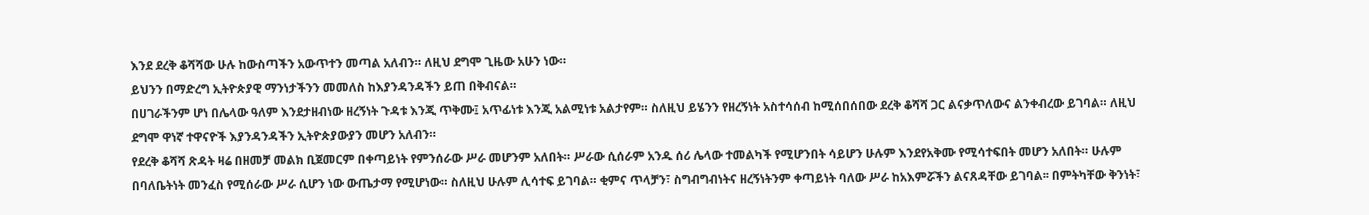እንደ ደረቅ ቆሻሻው ሁሉ ከውስጣችን አውጥተን መጣል አለብን። ለዚህ ደግሞ ጊዜው አሁን ነው።
ይህንን በማድረግ ኢትዮጵያዊ ማንነታችንን መመለስ ከእያንዳንዳችን ይጠ በቅብናል።
በሀገራችንም ሆነ በሌላው ዓለም እንደታዘብነው ዘረኝነት ጉዳቱ እንጂ ጥቅሙ፤ አጥፊነቱ እንጂ አልሚነቱ አልታየም። ስለዚህ ይሄንን የዘረኝነት አስተሳሰብ ከሚሰበሰበው ደረቅ ቆሻሻ ጋር ልናቃጥለውና ልንቀብረው ይገባል። ለዚህ ደግሞ ዋነኛ ተዋናዮች እያንዳንዳችን ኢትዮጵያውያን መሆን አለብን።
የደረቅ ቆሻሻ ጽዳት ዛሬ በዘመቻ መልክ ቢጀመርም በቀጣይነት የምንሰራው ሥራ መሆንም አለበት። ሥራው ሲሰራም አንዱ ሰሪ ሌላው ተመልካች የሚሆንበት ሳይሆን ሁሉም እንደየአቅሙ የሚሳተፍበት መሆን አለበት። ሁሉም በባለቤትነት መንፈስ የሚሰራው ሥራ ሲሆን ነው ውጤታማ የሚሆነው። ስለዚህ ሁሉም ሊሳተፍ ይገባል። ቂምና ጥላቻን፣ ስግብግብነትና ዘረኝነትንም ቀጣይነት ባለው ሥራ ከአእምሯችን ልናጸዳቸው ይገባል፡፡ በምትካቸው ቅንነት፣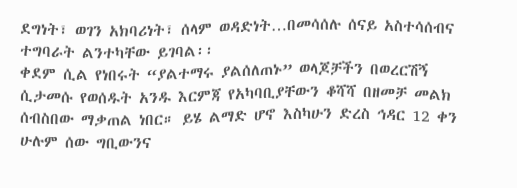ደግነት፣ ወገን አክባሪነት፣ ሰላም ወዳድነት…በመሳሰሉ ሰናይ አስተሳሰብና ተግባራት ልንተካቸው ይገባል፡፡
ቀደም ሲል የነበሩት “ያልተማሩ ያልሰለጠኑ” ወላጆቻችን በወረርሽኝ ሲታመሱ የወሰዱት አንዱ እርምጃ የአካባቢያቸውን ቆሻሻ በዘመቻ መልክ ሰብስበው ማቃጠል ነበር። ይሄ ልማድ ሆኖ እስካሁን ድረስ ኅዳር 12 ቀን ሁሉም ሰው ግቢውንና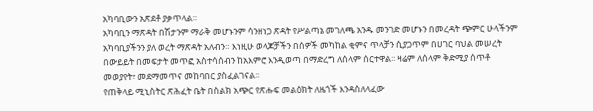አካባቢውን አጽደቶ ያቃጥላል።
አካባቢን ማጽዳት በሽታንም ማራቅ መሆኑንም ሳንዘነጋ ጽዳት የሥልጣኔ መገለጫ አንዱ መንገድ መሆኑን በመረዳት ጭምር ሁላችንም አካባቢያችንን ያለ ወረት ማጽዳት አለብን። እነዚሁ ወላጆቻችን በሰዎች መካከል ቂምና ጥላቻን ሲያጋጥም በሀገር ባህል መሠረት በውይይት በመፍታት መጥፎ አስተሳሰብን ከአእምሮ እንዲወጣ በማድረግ ለሰላም ሰርተዋል፡፡ ዛሬም ለሰላም ቅድሚያ ሰጥቶ መወያየት፣ መደማመጥና መከባበር ያስፈልገናል፡፡
የጠቅላይ ሚኒስትር ጽሕፈት ቤት በስልክ አጭር የጽሑፍ መልዕክት ለዜጎች እንዳስለላፈው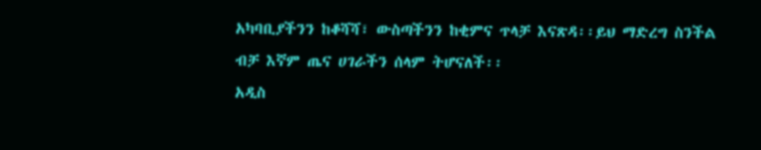አካባቢያችንን ከቆሻሻ፣ ውስጣችንን ከቂምና ጥላቻ እናጽዳ፡፡ይህ ማድረግ ስንችል ብቻ እኛም ጤና ሀገራችን ሰላም ትሆናለች፡፡
አዲስ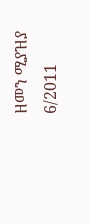ዘመን ሚያዝያ 6/2011